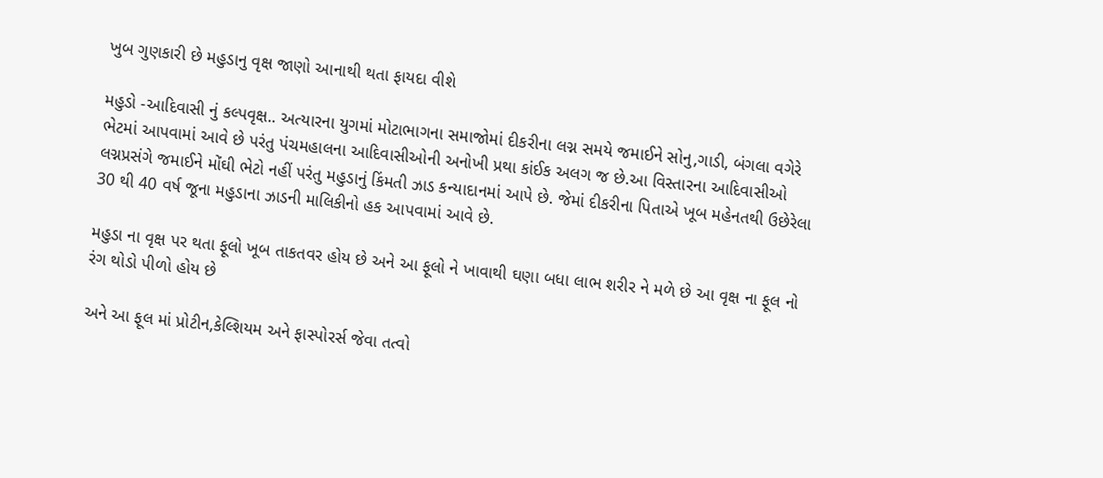ખુબ ગુણકારી છે મહુડાનુ વૃક્ષ જાણો આનાથી થતા ફાયદા વીશે

મહુડો -આદિવાસી નું કલ્પવૃક્ષ.. અત્યારના યુગમાં મોટાભાગના સમાજોમાં દીકરીના લગ્ન સમયે જમાઈને સોનુ,ગાડી, બંગલા વગેરે ભેટમાં આપવામાં આવે છે પરંતુ પંચમહાલના આદિવાસીઓની અનોખી પ્રથા કાંઈક અલગ જ છે.આ વિસ્તારના આદિવાસીઓ લગ્નપ્રસંગે જમાઈને મોંઘી ભેટો નહીં પરંતુ મહુડાનું કિંમતી ઝાડ કન્યાદાનમાં આપે છે. જેમાં દીકરીના પિતાએ ખૂબ મહેનતથી ઉછેરેલા 30 થી 40 વર્ષ જૂના મહુડાના ઝાડની માલિકીનો હક આપવામાં આવે છે.

મહુડા ના વૃક્ષ પર થતા ફૂલો ખૂબ તાકતવર હોય છે અને આ ફૂલો ને ખાવાથી ઘણા બધા લાભ શરીર ને મળે છે આ વૃક્ષ ના ફૂલ નો રંગ થોડો પીળો હોય છે

અને આ ફૂલ માં પ્રોટીન,કેલ્શિયમ અને ફાસ્પોરર્સ જેવા તત્વો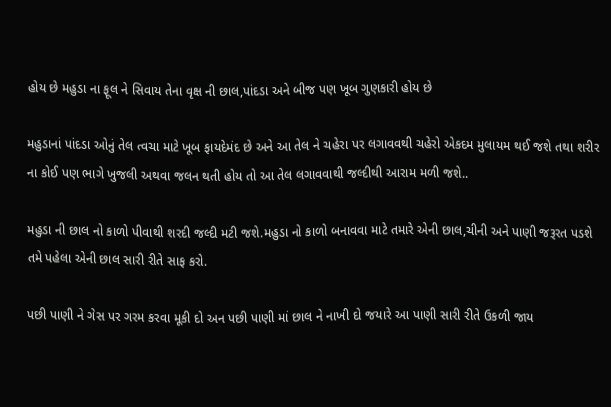હોય છે મહુડા ના ફૂલ ને સિવાય તેના વૃક્ષ ની છાલ,પાંદડા અને બીજ પણ ખૂબ ગુણકારી હોય છે

મહુડાનાં પાંદડા ઓનું તેલ ત્વચા માટે ખૂબ ફાયદેમંદ છે અને આ તેલ ને ચહેરા પર લગાવવથી ચહેરો એકદમ મુલાયમ થઈ જશે તથા શરીર ના કોઈ પણ ભાગે ખુજલી અથવા જલન થતી હોય તો આ તેલ લગાવવાથી જલ્દીથી આરામ મળી જશે..

મહુડા ની છાલ નો કાળો પીવાથી શરદી જલ્દી મટી જશે.મહુડા નો કાળો બનાવવા માટે તમારે એની છાલ,ચીની અને પાણી જરૂરત પડશે તમે પહેલા એની છાલ સારી રીતે સાફ કરો.

પછી પાણી ને ગેસ પર ગરમ કરવા મૂકી દો અન પછી પાણી માં છાલ ને નાખી દો જયારે આ પાણી સારી રીતે ઉકળી જાય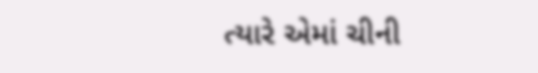ત્યારે એમાં ચીની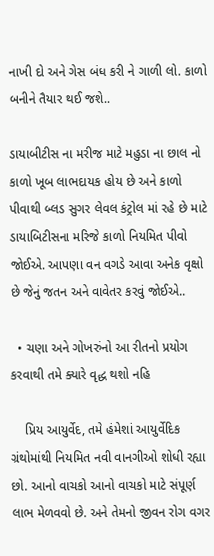નાખી દો અને ગેસ બંધ કરી ને ગાળી લો. કાળો બનીને તૈયાર થઈ જશે..

ડાયાબીટીસ ના મરીજ માટે મહુડા ના છાલ નો કાળો ખૂબ લાભદાયક હોય છે અને કાળો પીવાથી બ્લડ સુગર લેવલ કંટ્રોલ માં રહે છે માટે ડાયાબિટીસના મરિજે કાળો નિયમિત પીવો જોઈએ. આપણા વન વગડે આવા અનેક વૃક્ષો છે જેનું જતન અને વાવેતર કરવું જોઈએ..

  • ચણા અને ગોખરુંનો આ રીતનો પ્રયોગ કરવાથી તમે ક્યારે વૃદ્ધ થશો નહિ

    પ્રિય આયુર્વેદ, તમે હંમેશાં આયુર્વેદિક ગ્રંથોમાંથી નિયમિત નવી વાનગીઓ શોધી રહ્યા છો. આનો વાચકો આનો વાચકો માટે સંપૂર્ણ લાભ મેળવવો છે. અને તેમનો જીવન રોગ વગર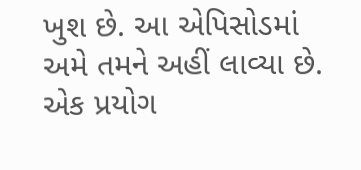ખુશ છે. આ એપિસોડમાં અમે તમને અહીં લાવ્યા છે. એક પ્રયોગ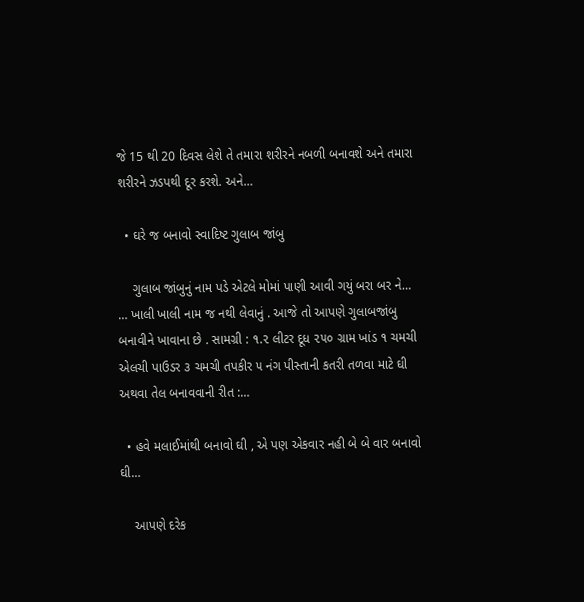જે 15 થી 20 દિવસ લેશે તે તમારા શરીરને નબળી બનાવશે અને તમારા શરીરને ઝડપથી દૂર કરશે. અને…

  • ઘરે જ બનાવો સ્વાદિષ્ટ ગુલાબ જાંબુ

    ગુલાબ જાંબુનું નામ પડે એટલે મોમાં પાણી આવી ગયું બરા બર ને… … ખાલી ખાલી નામ જ નથી લેવાનું . આજે તો આપણે ગુલાબજાંબુ બનાવીને ખાવાના છે . સામગ્રી : ૧.૨ લીટર દૂધ ૨૫૦ ગ્રામ ખાંડ ૧ ચમચી એલચી પાઉડર ૩ ચમચી તપકીર ૫ નંગ પીસ્તાની કતરી તળવા માટે ઘી અથવા તેલ બનાવવાની રીત :…

  • હવે મલાઈમાંથી બનાવો ઘી , એ પણ એકવાર નહી બે બે વાર બનાવો ઘી…

    આપણે દરેક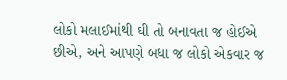લોકો મલાઈમાંથી ઘી તો બનાવતા જ હોઈએ છીએ, અને આપણે બધા જ લોકો એકવાર જ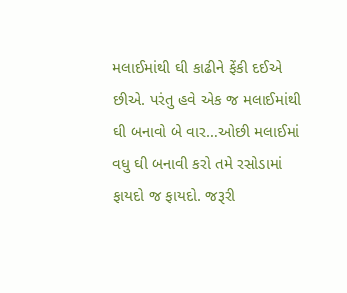મલાઈમાંથી ઘી કાઢીને ફેંકી દઈએ છીએ. પરંતુ હવે એક જ મલાઈમાંથી ઘી બનાવો બે વાર…ઓછી મલાઈમાં વધુ ઘી બનાવી કરો તમે રસોડામાં ફાયદો જ ફાયદો. જરૂરી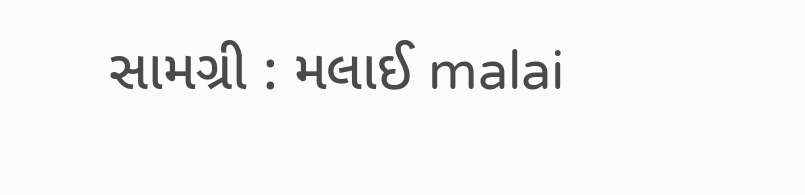સામગ્રી : મલાઈ malai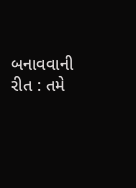બનાવવાની રીત : તમે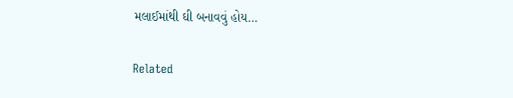મલાઈમાંથી ઘી બનાવવું હોય…

Related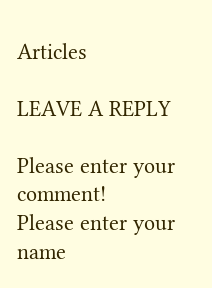Articles

LEAVE A REPLY

Please enter your comment!
Please enter your name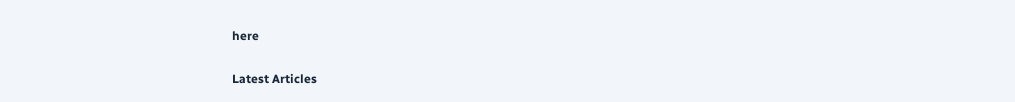here

Latest Articles